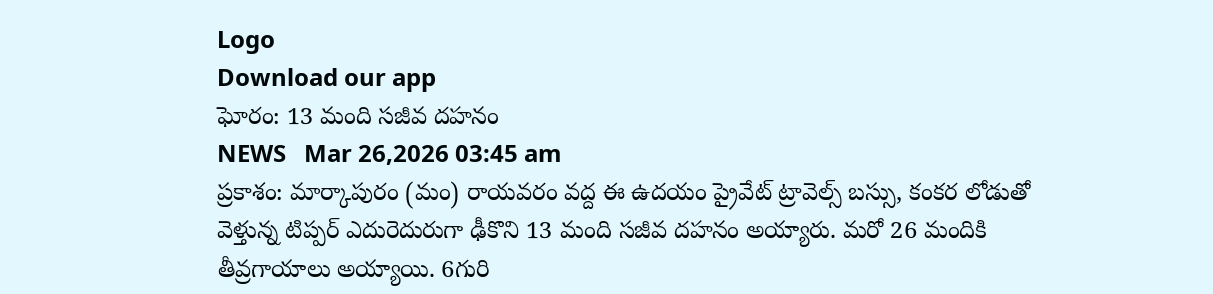Logo
Download our app
ఘోరం: 13 మంది సజీవ దహనం
NEWS   Mar 26,2026 03:45 am
ప్రకాశం: మార్కాపురం (మం) రాయవరం వద్ద ఈ ఉద‌యం ప్రైవేట్ ట్రావెల్స్ బస్సు, కంకర లోడుతో వెళ్తున్న టిప్పర్ ఎదురెదురుగా ఢీకొని 13 మంది సజీవ దహనం అయ్యారు. మరో 26 మందికి తీవ్రగాయాలు అయ్యాయి. 6గురి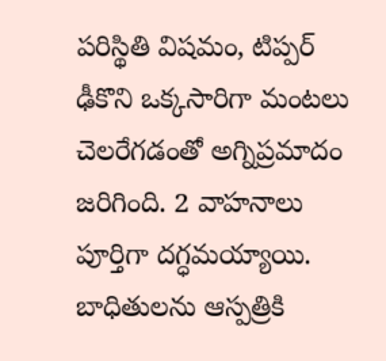ప‌రిస్థితి విష‌మం, టిప్పర్ ఢీకొని ఒక్కసారిగా మంటలు చెలరేగడంతో అగ్నిప్రమాదం జరిగింది. 2 వాహనాలు పూర్తిగా దగ్ధమయ్యాయి. బాధితులను ఆస్పత్రికి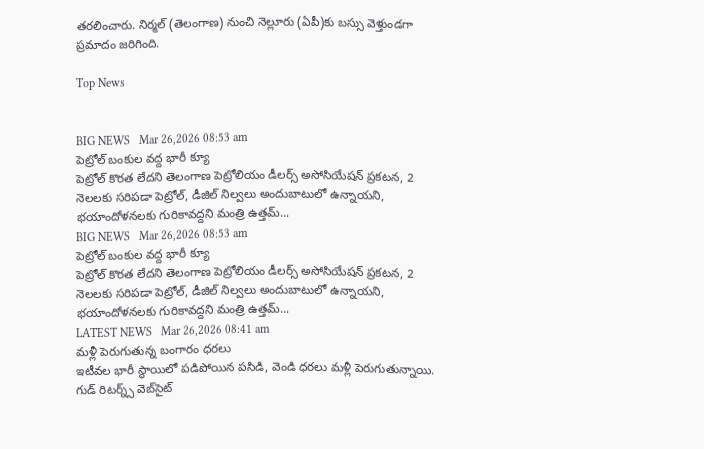తరలించారు. నిర్మల్ (తెలంగాణ) నుంచి నెల్లూరు (ఏపీ)కు బస్సు వెళ్తుండగా ప్రమాదం జ‌రిగింది.

Top News


BIG NEWS   Mar 26,2026 08:53 am
పెట్రోల్ బంకుల వద్ద భారీ క్యూ
పెట్రోల్‌ కొరత లేదని తెలంగాణ పెట్రోలియం డీలర్స్‌ అసోసియేషన్‌ ప్రకటన, 2 నెలలకు సరిపడా పెట్రోల్‌, డీజిల్‌ నిల్వలు అందుబాటులో ఉన్నాయని, భయాందోళనలకు గురికావ‌ద్ద‌ని మంత్రి ఉత్తమ్‌...
BIG NEWS   Mar 26,2026 08:53 am
పెట్రోల్ బంకుల వద్ద భారీ క్యూ
పెట్రోల్‌ కొరత లేదని తెలంగాణ పెట్రోలియం డీలర్స్‌ అసోసియేషన్‌ ప్రకటన, 2 నెలలకు సరిపడా పెట్రోల్‌, డీజిల్‌ నిల్వలు అందుబాటులో ఉన్నాయని, భయాందోళనలకు గురికావ‌ద్ద‌ని మంత్రి ఉత్తమ్‌...
LATEST NEWS   Mar 26,2026 08:41 am
మళ్లీ పెరుగుతున్న బంగారం ధరలు
ఇటీవల భారీ స్థాయిలో పడిపోయిన పసిడి, వెండి ధరలు మళ్లీ పెరుగుతున్నాయి. గుడ్ రిటర్న్స్ వెబ్‌సైట్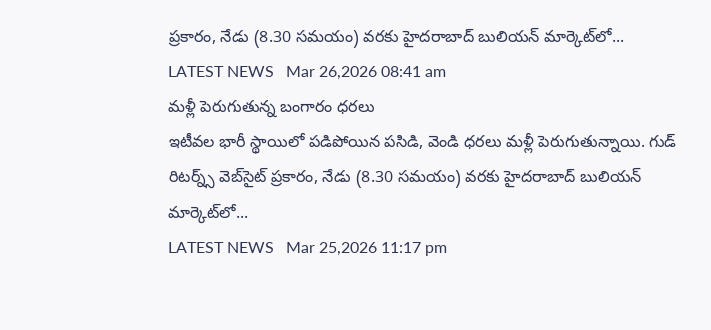ప్రకారం, నేడు (8.30 స‌మ‌యం) వ‌ర‌కు హైదరాబాద్ బులియన్ మార్కెట్‌లో...
LATEST NEWS   Mar 26,2026 08:41 am
మళ్లీ పెరుగుతున్న బంగారం ధరలు
ఇటీవల భారీ స్థాయిలో పడిపోయిన పసిడి, వెండి ధరలు మళ్లీ పెరుగుతున్నాయి. గుడ్ రిటర్న్స్ వెబ్‌సైట్ ప్రకారం, నేడు (8.30 స‌మ‌యం) వ‌ర‌కు హైదరాబాద్ బులియన్ మార్కెట్‌లో...
LATEST NEWS   Mar 25,2026 11:17 pm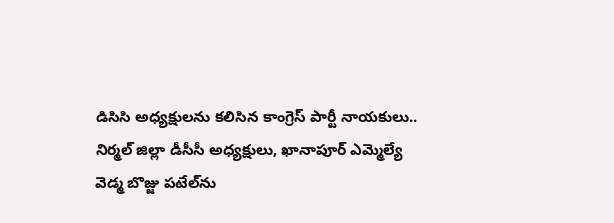డిసిసి అధ్యక్షులను కలిసిన కాంగ్రెస్ పార్టీ నాయకులు..
నిర్మల్ జిల్లా డీసీసీ అధ్యక్షులు, ఖానాపూర్ ఎమ్మెల్యే వెడ్మ బొజ్జు పటేల్‌ను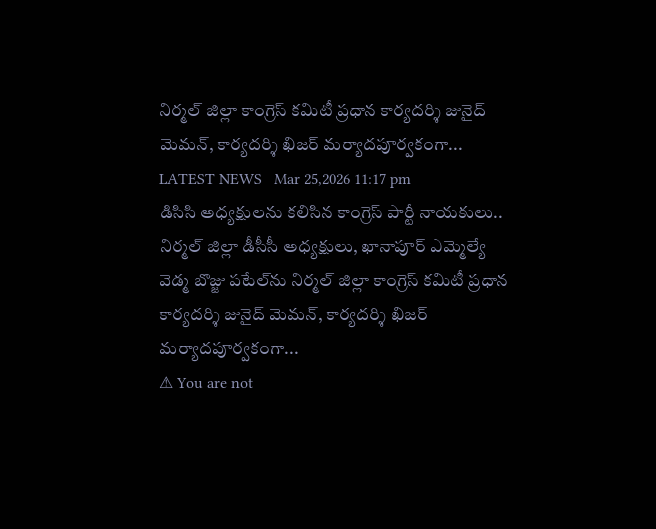నిర్మల్ జిల్లా కాంగ్రెస్ కమిటీ ప్రధాన కార్యదర్శి జునైద్ మెమన్, కార్యదర్శి ఖిజర్ మర్యాదపూర్వకంగా...
LATEST NEWS   Mar 25,2026 11:17 pm
డిసిసి అధ్యక్షులను కలిసిన కాంగ్రెస్ పార్టీ నాయకులు..
నిర్మల్ జిల్లా డీసీసీ అధ్యక్షులు, ఖానాపూర్ ఎమ్మెల్యే వెడ్మ బొజ్జు పటేల్‌ను నిర్మల్ జిల్లా కాంగ్రెస్ కమిటీ ప్రధాన కార్యదర్శి జునైద్ మెమన్, కార్యదర్శి ఖిజర్ మర్యాదపూర్వకంగా...
⚠ You are not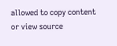allowed to copy content or view source